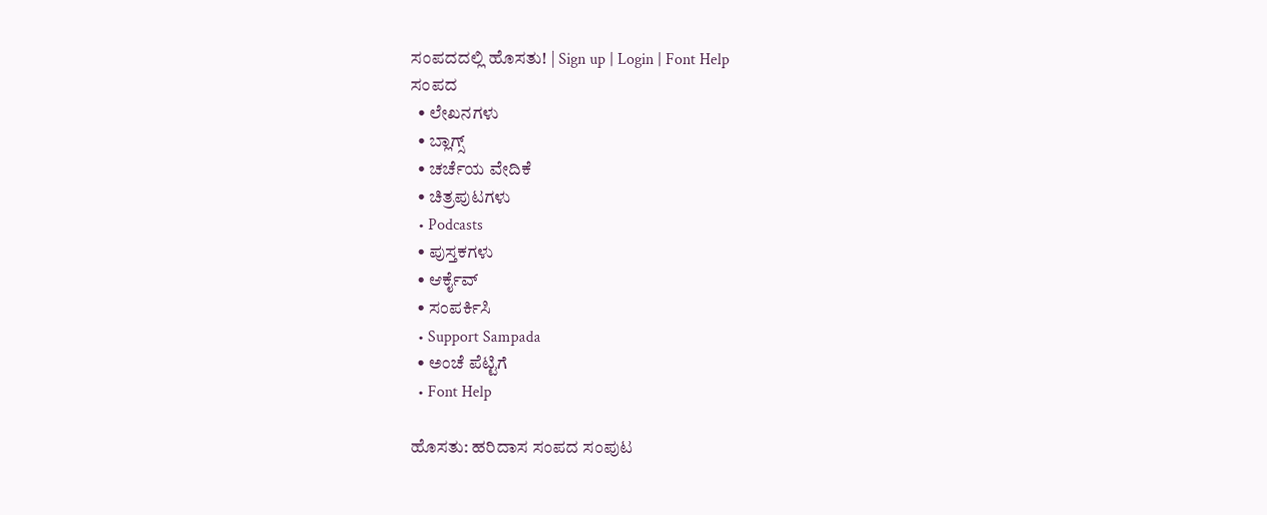ಸಂಪದದಲ್ಲಿ ಹೊಸತು! | Sign up | Login | Font Help
ಸಂಪದ
  • ಲೇಖನಗಳು
  • ಬ್ಲಾಗ್ಸ್
  • ಚರ್ಚೆಯ ವೇದಿಕೆ
  • ಚಿತ್ರಪುಟಗಳು
  • Podcasts
  • ಪುಸ್ತಕಗಳು
  • ಆರ್ಕೈವ್
  • ಸಂಪರ್ಕಿಸಿ
  • Support Sampada
  • ಅಂಚೆ ಪೆಟ್ಟಿಗೆ
  • Font Help

ಹೊಸತು: ಹರಿದಾಸ ಸಂಪದ ಸಂಪುಟ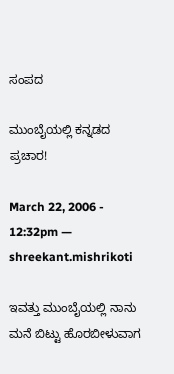ಸಂಪದ

ಮುಂಬೈಯಲ್ಲಿ ಕನ್ನಡದ ಪ್ರಚಾರ!

March 22, 2006 - 12:32pm — shreekant.mishrikoti

ಇವತ್ತು ಮುಂಬೈಯಲ್ಲಿ ನಾನು ಮನೆ ಬಿಟ್ಟು ಹೊರಬೀಳುವಾಗ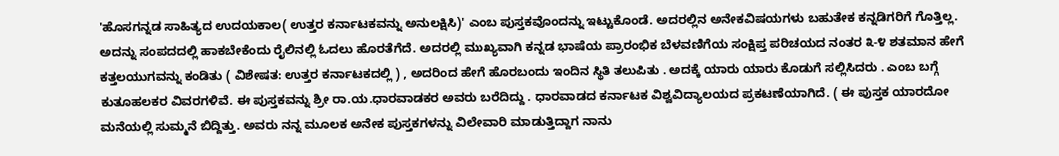'ಹೊಸಗನ್ನಡ ಸಾಹಿತ್ಯದ ಉದಯಕಾಲ( ಉತ್ತರ ಕರ್ನಾಟಕವನ್ನು ಅನುಲಕ್ಷಿಸಿ)' ಎಂಬ ಪುಸ್ತಕವೊಂದನ್ನು ಇಟ್ಟುಕೊಂಡೆ. ಅದರಲ್ಲಿನ ಅನೇಕವಿಷಯಗಳು ಬಹುತೇಕ ಕನ್ನಡಿಗರಿಗೆ ಗೊತ್ತಿಲ್ಲ. ಅದನ್ನು ಸಂಪದದಲ್ಲಿ ಹಾಕಬೇಕೆಂದು ರೈಲಿನಲ್ಲಿ ಓದಲು ಹೊರತೆಗೆದೆ. ಅದರಲ್ಲಿ ಮುಖ್ಯವಾಗಿ ಕನ್ನಡ ಭಾಷೆಯ ಪ್ರಾರಂಭಿಕ ಬೆಳವಣಿಗೆಯ ಸಂಕ್ಷಿಪ್ತ ಪರಿಚಯದ ನಂತರ ೩-೪ ಶತಮಾನ ಹೇಗೆ ಕತ್ತಲಯುಗವನ್ನು ಕಂಡಿತು ( ವಿಶೇಷತ: ಉತ್ತರ ಕರ್ನಾಟಕದಲ್ಲಿ ) , ಅದರಿಂದ ಹೇಗೆ ಹೊರಬಂದು ಇಂದಿನ ಸ್ಥಿತಿ ತಲುಪಿತು . ಅದಕ್ಕೆ ಯಾರು ಯಾರು ಕೊಡುಗೆ ಸಲ್ಲಿಸಿದರು . ಎಂಬ ಬಗ್ಗೆ ಕುತೂಹಲಕರ ವಿವರಗಳಿವೆ. ಈ ಪುಸ್ತಕವನ್ನು ಶ್ರೀ ರಾ.ಯ.ಧಾರವಾಡಕರ ಅವರು ಬರೆದಿದ್ದು . ಧಾರವಾಡದ ಕರ್ನಾಟಕ ವಿಶ್ವವಿದ್ಯಾಲಯದ ಪ್ರಕಟಣೆಯಾಗಿದೆ. ( ಈ ಪುಸ್ತಕ ಯಾರದೋ ಮನೆಯಲ್ಲಿ ಸುಮ್ಮನೆ ಬಿದ್ದಿತ್ತು. ಅವರು ನನ್ನ ಮೂಲಕ ಅನೇಕ ಪುಸ್ತಕಗಳನ್ನು ವಿಲೇವಾರಿ ಮಾಡುತ್ತಿದ್ದಾಗ ನಾನು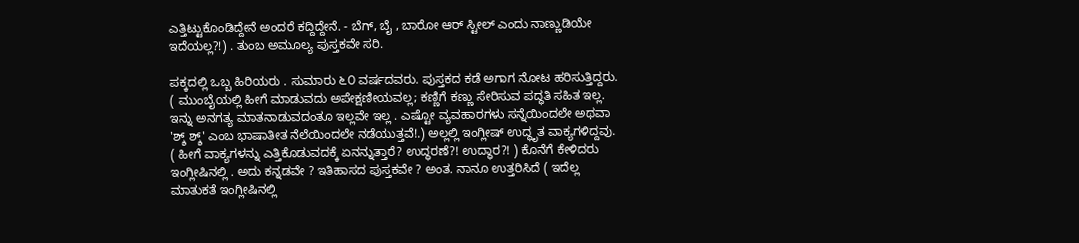ಎತ್ತಿಟ್ಟುಕೊಂಡಿದ್ದೇನೆ ಅಂದರೆ ಕದ್ದಿದ್ದೇನೆ. - ಬೆಗ್, ಬೈ , ಬಾರೋ ಆರ್ ಸ್ಟೀಲ್ ಎಂದು ನಾಣ್ಣುಡಿಯೇ ಇದೆಯಲ್ಲ?!) . ತುಂಬ ಅಮೂಲ್ಯ ಪುಸ್ತಕವೇ ಸರಿ.

ಪಕ್ಕದಲ್ಲಿ ಒಬ್ಬ ಹಿರಿಯರು . ಸುಮಾರು ೬೦ ವರ್ಷದವರು. ಪುಸ್ತಕದ ಕಡೆ ಅಗಾಗ ನೋಟ ಹರಿಸುತ್ತಿದ್ದರು. ( ಮುಂಬೈಯಲ್ಲಿ ಹೀಗೆ ಮಾಡುವದು ಅಪೇಕ್ಷಣೀಯವಲ್ಲ; ಕಣ್ಣಿಗೆ ಕಣ್ಣು ಸೇರಿಸುವ ಪದ್ಧತಿ ಸಹಿತ ಇಲ್ಲ. ಇನ್ನು ಅನಗತ್ಯ ಮಾತನಾಡುವದಂತೂ ಇಲ್ಲವೇ ಇಲ್ಲ . ಎಷ್ಟೋ ವ್ಯವಹಾರಗಳು ಸನ್ನೆಯಿಂದಲೇ ಅಥವಾ 'ಶ್ಶ್ ಶ್ಶ್' ಎಂಬ ಭಾಷಾತೀತ ನೆಲೆಯಿಂದಲೇ ನಡೆಯುತ್ತವೆ!.) ಅಲ್ಲಲ್ಲಿ ಇಂಗ್ಲೀಷ್ ಉದ್ಧೃತ ವಾಕ್ಯಗಳಿದ್ದವು. ( ಹೀಗೆ ವಾಕ್ಯಗಳನ್ನು ಎತ್ತಿಕೊಡುವದಕ್ಕೆ ಏನನ್ನುತ್ತಾರೆ? ಉದ್ಧರಣೆ?! ಉದ್ಧಾರ?! ) ಕೊನೆಗೆ ಕೇಳಿದರು ಇಂಗ್ಲೀಷಿನಲ್ಲಿ . ಅದು ಕನ್ನಡವೇ ? ಇತಿಹಾಸದ ಪುಸ್ತಕವೇ ? ಅಂತ. ನಾನೂ ಉತ್ತರಿಸಿದೆ ( ಇದೆಲ್ಲ ಮಾತುಕತೆ ಇಂಗ್ಲೀಷಿನಲ್ಲಿ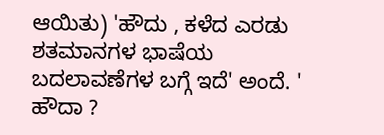ಆಯಿತು) 'ಹೌದು , ಕಳೆದ ಎರಡು ಶತಮಾನಗಳ ಭಾಷೆಯ ಬದಲಾವಣೆಗಳ ಬಗ್ಗೆ ಇದೆ' ಅಂದೆ. ' ಹೌದಾ ?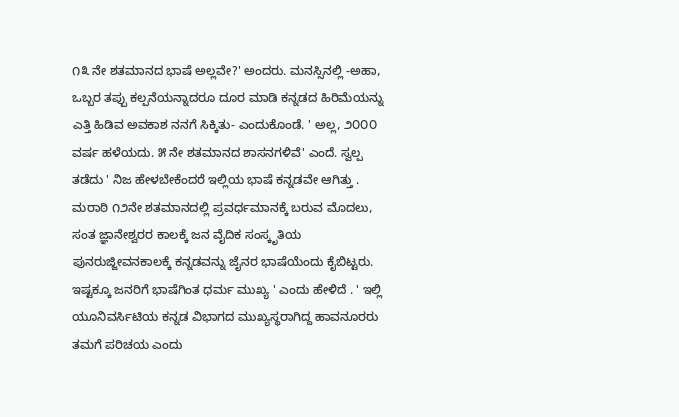೧೩ ನೇ ಶತಮಾನದ ಭಾಷೆ ಅಲ್ಲವೇ?' ಅಂದರು. ಮನಸ್ಸಿನಲ್ಲಿ -ಅಹಾ, ಒಬ್ಬರ ತಪ್ಪು ಕಲ್ಪನೆಯನ್ನಾದರೂ ದೂರ ಮಾಡಿ ಕನ್ನಡದ ಹಿರಿಮೆಯನ್ನು ಎತ್ತಿ ಹಿಡಿವ ಅವಕಾಶ ನನಗೆ ಸಿಕ್ಕಿತು- ಎಂದುಕೊಂಡೆ. ' ಅಲ್ಲ, ೨೦೦೦ ವರ್ಷ ಹಳೆಯದು. ೫ ನೇ ಶತಮಾನದ ಶಾಸನಗಳಿವೆ' ಎಂದೆ. ಸ್ವಲ್ಪ ತಡೆದು ' ನಿಜ ಹೇಳಬೇಕೆಂದರೆ ಇಲ್ಲಿಯ ಭಾಷೆ ಕನ್ನಡವೇ ಆಗಿತ್ತು . ಮರಾಠಿ ೧೨ನೇ ಶತಮಾನದಲ್ಲಿ ಪ್ರವರ್ಧಮಾನಕ್ಕೆ ಬರುವ ಮೊದಲು, ಸಂತ ಜ್ಞಾನೇಶ್ವರರ ಕಾಲಕ್ಕೆ ಜನ ವೈದಿಕ ಸಂಸ್ಕೃತಿಯ ಪುನರುಜ್ಜೀವನಕಾಲಕ್ಕೆ ಕನ್ನಡವನ್ನು ಜೈನರ ಭಾಷೆಯೆಂದು ಕೈಬಿಟ್ಟರು. ಇಷ್ಟಕ್ಕೂ ಜನರಿಗೆ ಭಾಷೆಗಿಂತ ಧರ್ಮ ಮುಖ್ಯ ' ಎಂದು ಹೇಳಿದೆ . ' ಇಲ್ಲಿ ಯೂನಿವರ್ಸಿಟಿಯ ಕನ್ನಡ ವಿಭಾಗದ ಮುಖ್ಯಸ್ಥರಾಗಿದ್ದ ಹಾವನೂರರು ತಮಗೆ ಪರಿಚಯ ಎಂದು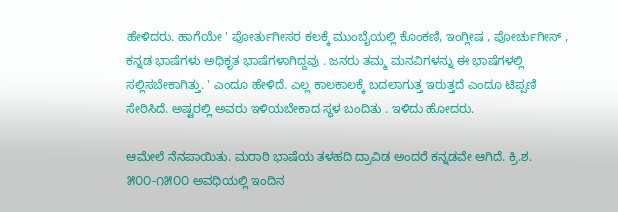ಹೇಳಿದರು. ಹಾಗೆಯೇ ' ಪೋರ್ತುಗೀಸರ ಕಲಕ್ಕೆ ಮುಂಬೈಯಲ್ಲಿ ಕೊಂಕಣಿ, ಇಂಗ್ಲೀಷ , ಪೋರ್ಚುಗೀಸ್ , ಕನ್ನಡ ಭಾಷೆಗಳು ಅಧಿಕೃತ ಭಾಷೆಗಳಾಗಿದ್ದವು . ಜನರು ತಮ್ಮ ಮನವಿಗಳನ್ನು ಈ ಭಾಷೆಗಳಲ್ಲಿ ಸಲ್ಲಿಸಬೇಕಾಗಿತ್ತು. ' ಎಂದೂ ಹೇಳಿದೆ. ಎಲ್ಲ ಕಾಲಕಾಲಕ್ಕೆ ಬದಲಾಗುತ್ತ ಇರುತ್ತದೆ ಎಂದೂ ಟಿಪ್ಪಣಿ ಸೇರಿಸಿದೆ. ಅಷ್ಟರಲ್ಲಿ ಅವರು ಇಳಿಯಬೇಕಾದ ಸ್ಥಳ ಬಂದಿತು . ಇಳಿದು ಹೋದರು.

ಆಮೇಲೆ ನೆನಪಾಯಿತು. ಮರಾಠಿ ಭಾಷೆಯ ತಳಹದಿ ದ್ರಾವಿಡ ಅಂದರೆ ಕನ್ನಡವೇ ಆಗಿದೆ. ಕ್ರಿ.ಶ. ೫೦೦-೧೫೦೦ ಅವಧಿಯಲ್ಲಿ ಇಂದಿನ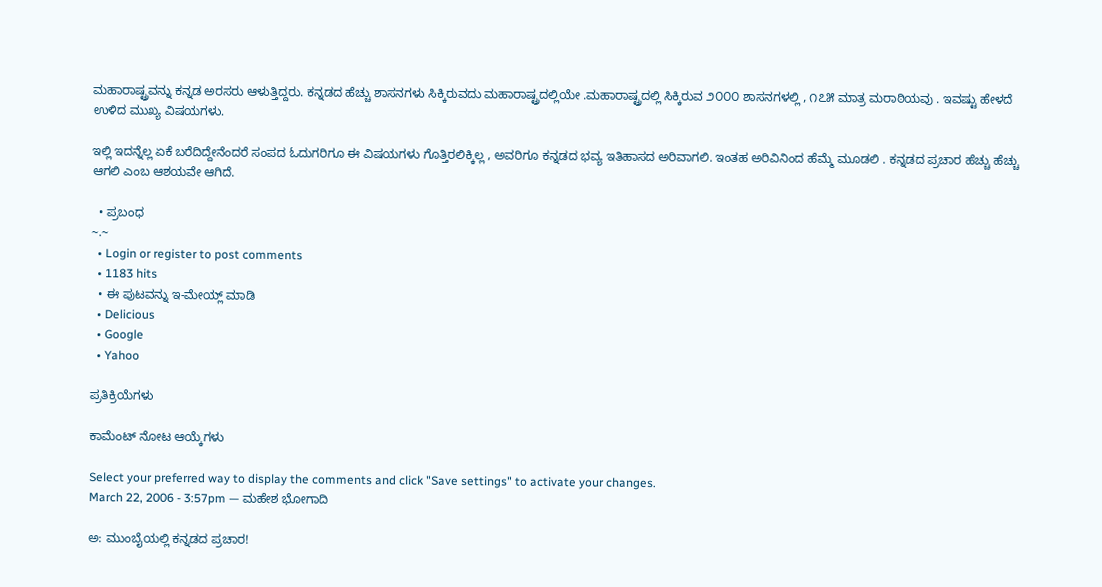ಮಹಾರಾಷ್ಟ್ರವನ್ನು ಕನ್ನಡ ಅರಸರು ಆಳುತ್ತಿದ್ದರು. ಕನ್ನಡದ ಹೆಚ್ಚು ಶಾಸನಗಳು ಸಿಕ್ಕಿರುವದು ಮಹಾರಾಷ್ಟ್ರದಲ್ಲಿಯೇ .ಮಹಾರಾಷ್ಟ್ರದಲ್ಲಿ ಸಿಕ್ಕಿರುವ ೨೦೦೦ ಶಾಸನಗಳಲ್ಲಿ , ೧೭೫ ಮಾತ್ರ ಮರಾಠಿಯವು . ಇವಷ್ಟು ಹೇಳದೆ ಉಳಿದ ಮುಖ್ಯ ವಿಷಯಗಳು.

ಇಲ್ಲಿ ಇದನ್ನೆಲ್ಲ ಏಕೆ ಬರೆದಿದ್ದೇನೆಂದರೆ ಸಂಪದ ಓದುಗರಿಗೂ ಈ ವಿಷಯಗಳು ಗೊತ್ತಿರಲಿಕ್ಕಿಲ್ಲ , ಅವರಿಗೂ ಕನ್ನಡದ ಭವ್ಯ ಇತಿಹಾಸದ ಅರಿವಾಗಲಿ. ಇಂತಹ ಅರಿವಿನಿಂದ ಹೆಮ್ಮೆ ಮೂಡಲಿ . ಕನ್ನಡದ ಪ್ರಚಾರ ಹೆಚ್ಚು ಹೆಚ್ಚು ಆಗಲಿ ಎಂಬ ಆಶಯವೇ ಆಗಿದೆ.

  • ಪ್ರಬಂಧ
~.~
  • Login or register to post comments
  • 1183 hits
  • ಈ ಪುಟವನ್ನು ಇ-ಮೇಯ್ಲ್ ಮಾಡಿ
  • Delicious
  • Google
  • Yahoo

ಪ್ರತಿಕ್ರಿಯೆಗಳು

ಕಾಮೆಂಟ್ ನೋಟ ಆಯ್ಕೆಗಳು

Select your preferred way to display the comments and click "Save settings" to activate your changes.
March 22, 2006 - 3:57pm — ಮಹೇಶ ಭೋಗಾದಿ

ಅ: ಮುಂಬೈಯಲ್ಲಿ ಕನ್ನಡದ ಪ್ರಚಾರ!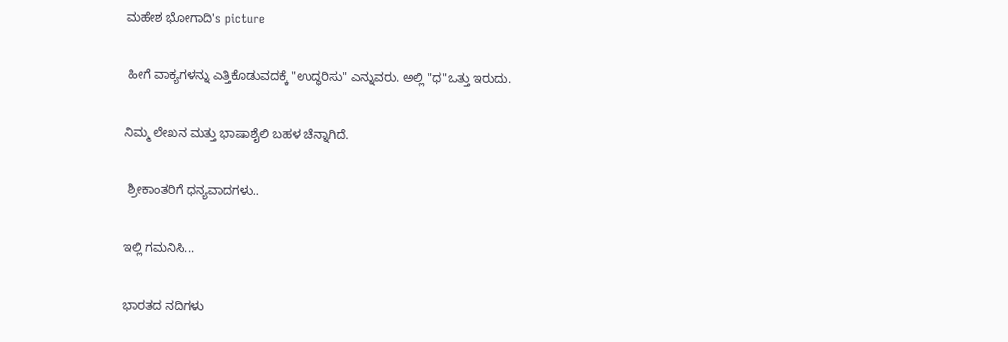ಮಹೇಶ ಭೋಗಾದಿ's picture

 ಹೀಗೆ ವಾಕ್ಯಗಳನ್ನು ಎತ್ತಿಕೊಡುವದಕ್ಕೆ "ಉದ್ಧರಿಸು" ಎನ್ನುವರು. ಅಲ್ಲಿ "ಧ"ಒತ್ತು ಇರುದು.

ನಿಮ್ಮ ಲೇಖನ ಮತ್ತು ಭಾಷಾಶೈಲಿ ಬಹಳ ಚೆನ್ನಾಗಿದೆ.

 ಶ್ರೀಕಾಂತರಿಗೆ ಧನ್ಯವಾದಗಳು..

ಇಲ್ಲಿ ಗಮನಿಸಿ...

ಭಾರತದ ನದಿಗಳು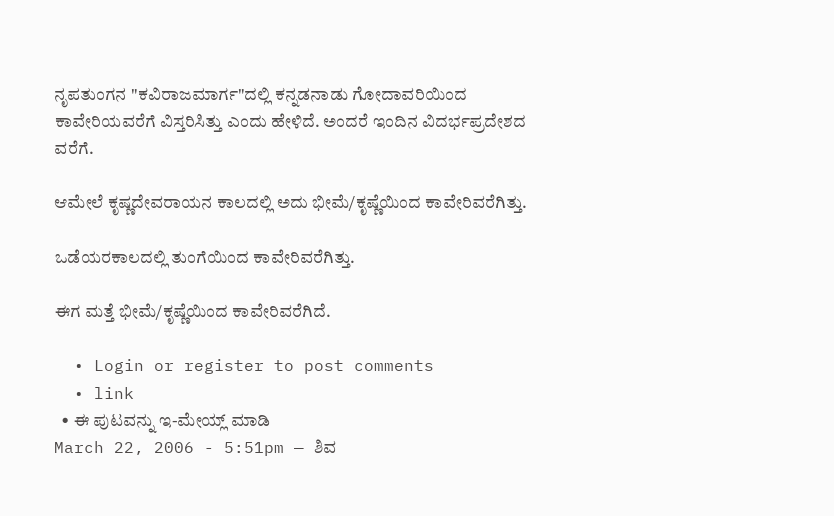ನೃಪತುಂಗನ "ಕವಿರಾಜಮಾರ್ಗ"ದಲ್ಲಿ ಕನ್ನಡನಾಡು ಗೋದಾವರಿಯಿಂದ ಕಾವೇರಿಯವರೆಗೆ ವಿಸ್ತರಿಸಿತ್ತು ಎಂದು ಹೇಳಿದೆ. ಅಂದರೆ ಇಂದಿನ ವಿದರ್ಭಪ್ರದೇಶದ ವರೆಗೆ.

ಆಮೇಲೆ ಕೃಷ್ಣದೇವರಾಯನ ಕಾಲದಲ್ಲಿ ಅದು ಭೀಮೆ/ಕೃಷ್ಣೆಯಿಂದ ಕಾವೇರಿವರೆಗಿತ್ತು.

ಒಡೆಯರಕಾಲದಲ್ಲಿ ತುಂಗೆಯಿಂದ ಕಾವೇರಿವರೆಗಿತ್ತು.

ಈಗ ಮತ್ತೆ ಭೀಮೆ/ಕೃಷ್ಣೆಯಿಂದ ಕಾವೇರಿವರೆಗಿದೆ.

  • Login or register to post comments
  • link
  • ಈ ಪುಟವನ್ನು ಇ-ಮೇಯ್ಲ್ ಮಾಡಿ
March 22, 2006 - 5:51pm — ಶಿವ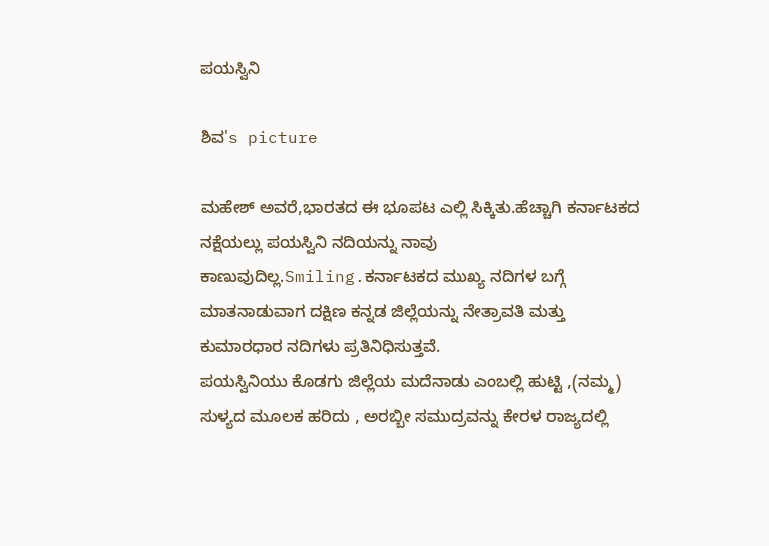ಪಯಸ್ವಿನಿ

ಶಿವ's picture

ಮಹೇಶ್ ಅವರೆ,ಭಾರತದ ಈ ಭೂಪಟ ಎಲ್ಲಿ ಸಿಕ್ಕಿತು.ಹೆಚ್ಚಾಗಿ ಕರ್ನಾಟಕದ ನಕ್ಷೆಯಲ್ಲು ಪಯಸ್ವಿನಿ ನದಿಯನ್ನು ನಾವು ಕಾಣುವುದಿಲ್ಲ.Smiling.ಕರ್ನಾಟಕದ ಮುಖ್ಯ ನದಿಗಳ ಬಗ್ಗೆ ಮಾತನಾಡುವಾಗ ದಕ್ಷಿಣ ಕನ್ನಡ ಜಿಲ್ಲೆಯನ್ನು ನೇತ್ರಾವತಿ ಮತ್ತು ಕುಮಾರಧಾರ ನದಿಗಳು ಪ್ರತಿನಿಧಿಸುತ್ತವೆ.
ಪಯಸ್ವಿನಿಯು ಕೊಡಗು ಜಿಲ್ಲೆಯ ಮದೆನಾಡು ಎಂಬಲ್ಲಿ ಹುಟ್ಟಿ ,(ನಮ್ಮ) ಸುಳ್ಯದ ಮೂಲಕ ಹರಿದು , ಅರಬ್ಬೀ ಸಮುದ್ರವನ್ನು ಕೇರಳ ರಾಜ್ಯದಲ್ಲಿ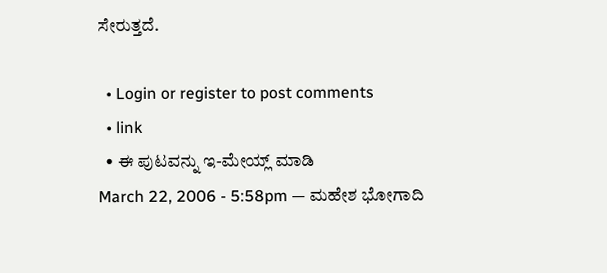ಸೇರುತ್ತದೆ.

  • Login or register to post comments
  • link
  • ಈ ಪುಟವನ್ನು ಇ-ಮೇಯ್ಲ್ ಮಾಡಿ
March 22, 2006 - 5:58pm — ಮಹೇಶ ಭೋಗಾದಿ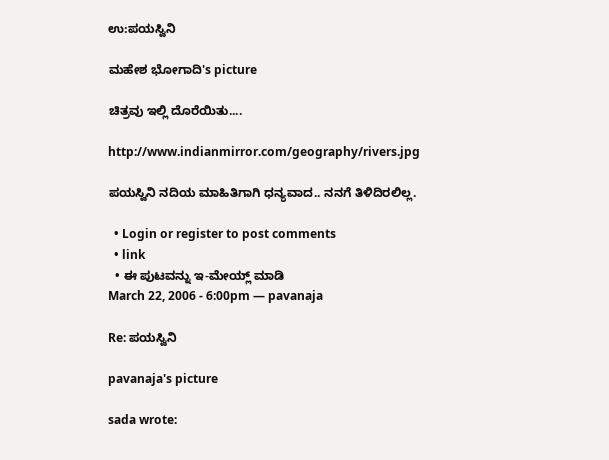ಉ:ಪಯಸ್ವಿನಿ

ಮಹೇಶ ಭೋಗಾದಿ's picture

ಚಿತ್ರವು ಇಲ್ಲಿ ದೊರೆಯಿತು....

http://www.indianmirror.com/geography/rivers.jpg

ಪಯಸ್ವಿನಿ ನದಿಯ ಮಾಹಿತಿಗಾಗಿ ಧನ್ಯವಾದ.. ನನಗೆ ತಿಳಿದಿರಲಿಲ್ಲ.

  • Login or register to post comments
  • link
  • ಈ ಪುಟವನ್ನು ಇ-ಮೇಯ್ಲ್ ಮಾಡಿ
March 22, 2006 - 6:00pm — pavanaja

Re: ಪಯಸ್ವಿನಿ

pavanaja's picture

sada wrote: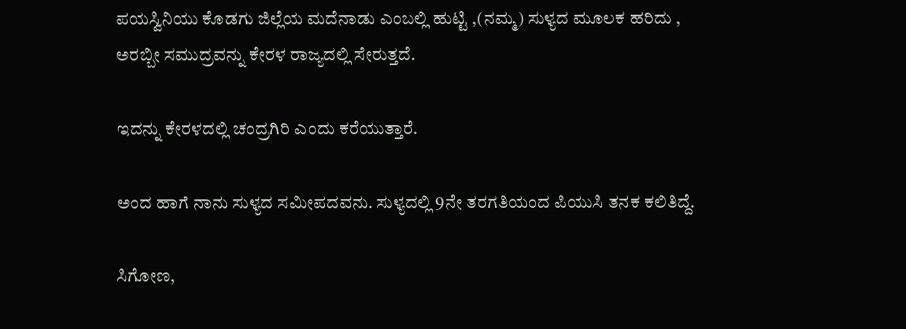ಪಯಸ್ವಿನಿಯು ಕೊಡಗು ಜಿಲ್ಲೆಯ ಮದೆನಾಡು ಎಂಬಲ್ಲಿ ಹುಟ್ಟಿ ,(ನಮ್ಮ) ಸುಳ್ಯದ ಮೂಲಕ ಹರಿದು , ಅರಬ್ಬೀ ಸಮುದ್ರವನ್ನು ಕೇರಳ ರಾಜ್ಯದಲ್ಲಿ ಸೇರುತ್ತದೆ.

ಇದನ್ನು ಕೇರಳದಲ್ಲಿ ಚಂದ್ರಗಿರಿ ಎಂದು ಕರೆಯುತ್ತಾರೆ.

ಅಂದ ಹಾಗೆ ನಾನು ಸುಳ್ಯದ ಸಮೀಪದವನು. ಸುಳ್ಯದಲ್ಲಿ 9ನೇ ತರಗತಿಯಂದ ಪಿಯುಸಿ ತನಕ ಕಲಿತಿದ್ದೆ.

ಸಿಗೋಣ,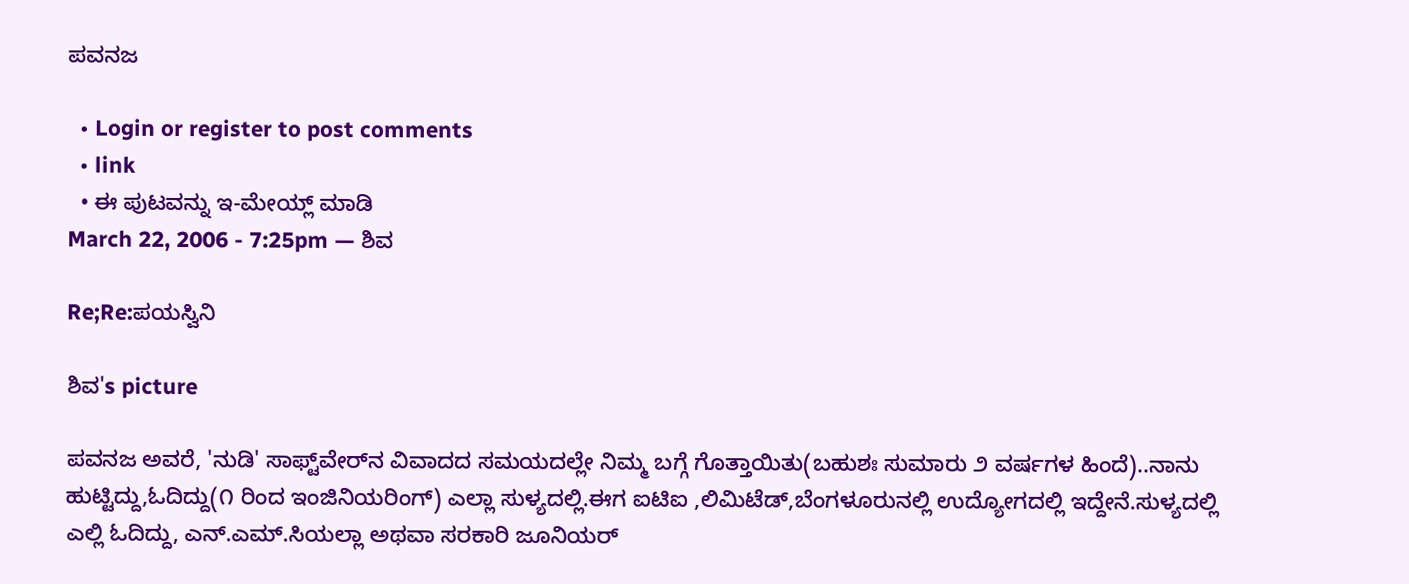ಪವನಜ

  • Login or register to post comments
  • link
  • ಈ ಪುಟವನ್ನು ಇ-ಮೇಯ್ಲ್ ಮಾಡಿ
March 22, 2006 - 7:25pm — ಶಿವ

Re;Re:ಪಯಸ್ವಿನಿ

ಶಿವ's picture

ಪವನಜ ಅವರೆ, 'ನುಡಿ' ಸಾಫ್ಟ್‌ವೇರ್‌ನ ವಿವಾದದ ಸಮಯದಲ್ಲೇ ನಿಮ್ಮ ಬಗ್ಗೆ ಗೊತ್ತಾಯಿತು(ಬಹುಶಃ ಸುಮಾರು ೨ ವರ್ಷಗಳ ಹಿಂದೆ)..ನಾನು ಹುಟ್ಟಿದ್ದು,ಓದಿದ್ದು(೧ ರಿಂದ ಇಂಜಿನಿಯರಿಂಗ್) ಎಲ್ಲಾ ಸುಳ್ಯದಲ್ಲಿ.ಈಗ ಐಟಿಐ ,ಲಿಮಿಟೆಡ್,ಬೆಂಗಳೂರುನಲ್ಲಿ ಉದ್ಯೋಗದಲ್ಲಿ ಇದ್ದೇನೆ.ಸುಳ್ಯದಲ್ಲಿ ಎಲ್ಲಿ ಓದಿದ್ದು, ಎನ್.ಎಮ್.ಸಿಯಲ್ಲಾ ಅಥವಾ ಸರಕಾರಿ ಜೂನಿಯರ್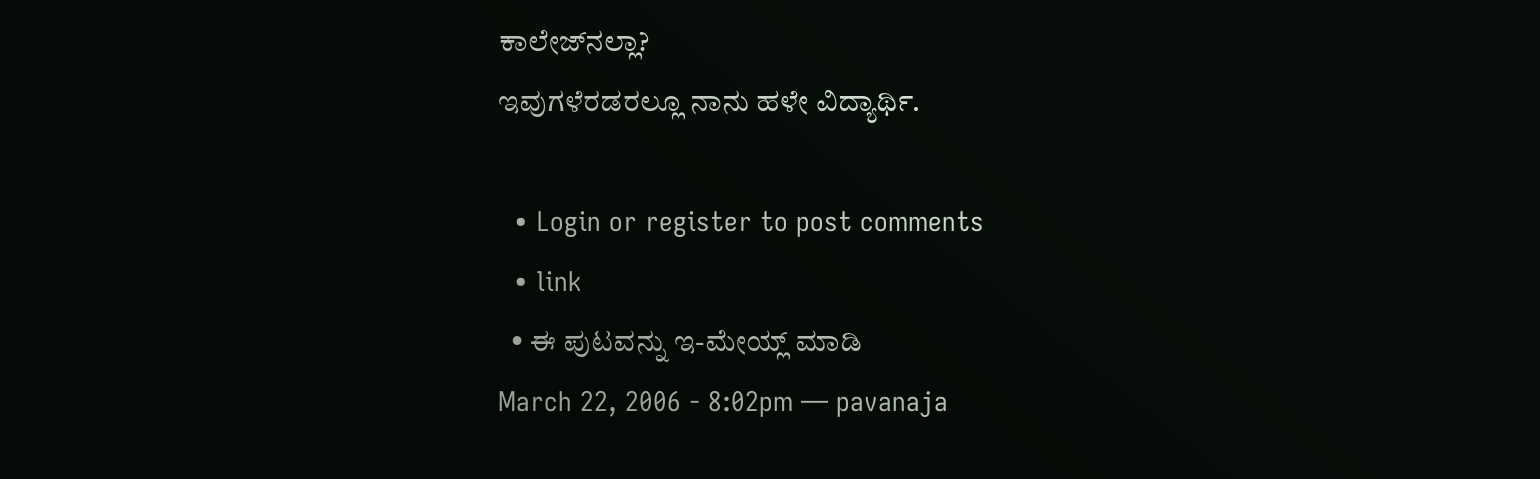ಕಾಲೇಜ್‌ನಲ್ಲಾ?
ಇವುಗಳೆರಡರಲ್ಲೂ ನಾನು ಹಳೇ ವಿದ್ಯಾರ್ಥಿ.

  • Login or register to post comments
  • link
  • ಈ ಪುಟವನ್ನು ಇ-ಮೇಯ್ಲ್ ಮಾಡಿ
March 22, 2006 - 8:02pm — pavanaja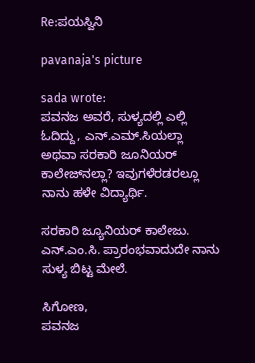Re:ಪಯಸ್ವಿನಿ

pavanaja's picture

sada wrote:
ಪವನಜ ಅವರೆ, ಸುಳ್ಯದಲ್ಲಿ ಎಲ್ಲಿ ಓದಿದ್ದು, ಎನ್.ಎಮ್.ಸಿಯಲ್ಲಾ ಅಥವಾ ಸರಕಾರಿ ಜೂನಿಯರ್ ಕಾಲೇಜ್‌ನಲ್ಲಾ? ಇವುಗಳೆರಡರಲ್ಲೂ ನಾನು ಹಳೇ ವಿದ್ಯಾರ್ಥಿ.

ಸರಕಾರಿ ಜ್ಯೂನಿಯರ್ ಕಾಲೇಜು. ಎನ್.ಎಂ.ಸಿ. ಪ್ರಾರಂಭವಾದುದೇ ನಾನು ಸುಳ್ಯ ಬಿಟ್ಟ ಮೇಲೆ.

ಸಿಗೋಣ,
ಪವನಜ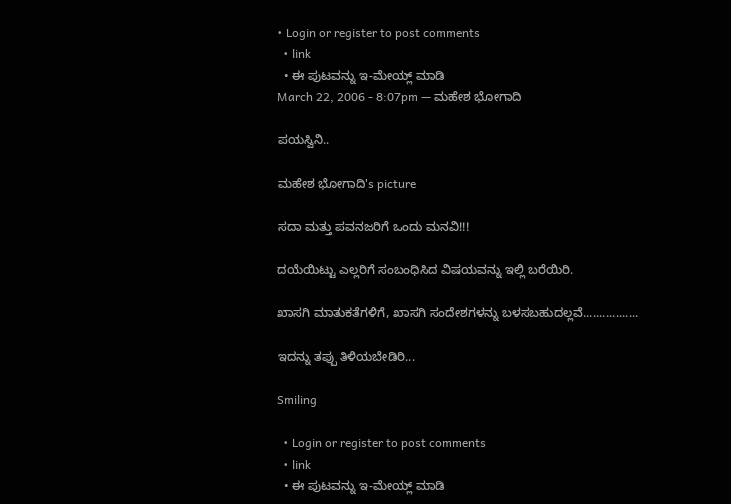• Login or register to post comments
  • link
  • ಈ ಪುಟವನ್ನು ಇ-ಮೇಯ್ಲ್ ಮಾಡಿ
March 22, 2006 - 8:07pm — ಮಹೇಶ ಭೋಗಾದಿ

ಪಯಸ್ವಿನಿ..

ಮಹೇಶ ಭೋಗಾದಿ's picture

ಸದಾ ಮತ್ತು ಪವನಜರಿಗೆ ಒಂದು ಮನವಿ!!!

ದಯೆಯಿಟ್ಟು ಎಲ್ಲರಿಗೆ ಸಂಬಂಧಿಸಿದ ವಿಷಯವನ್ನು ಇಲ್ಲಿ ಬರೆಯಿರಿ.

ಖಾಸಗಿ ಮಾತುಕತೆಗಳಿಗೆ, ಖಾಸಗಿ ಸಂದೇಶಗಳನ್ನು ಬಳಸಬಹುದಲ್ಲವೆ.................

ಇದನ್ನು ತಪ್ಪು ತಿಳಿಯಬೇಡಿರಿ...

Smiling

  • Login or register to post comments
  • link
  • ಈ ಪುಟವನ್ನು ಇ-ಮೇಯ್ಲ್ ಮಾಡಿ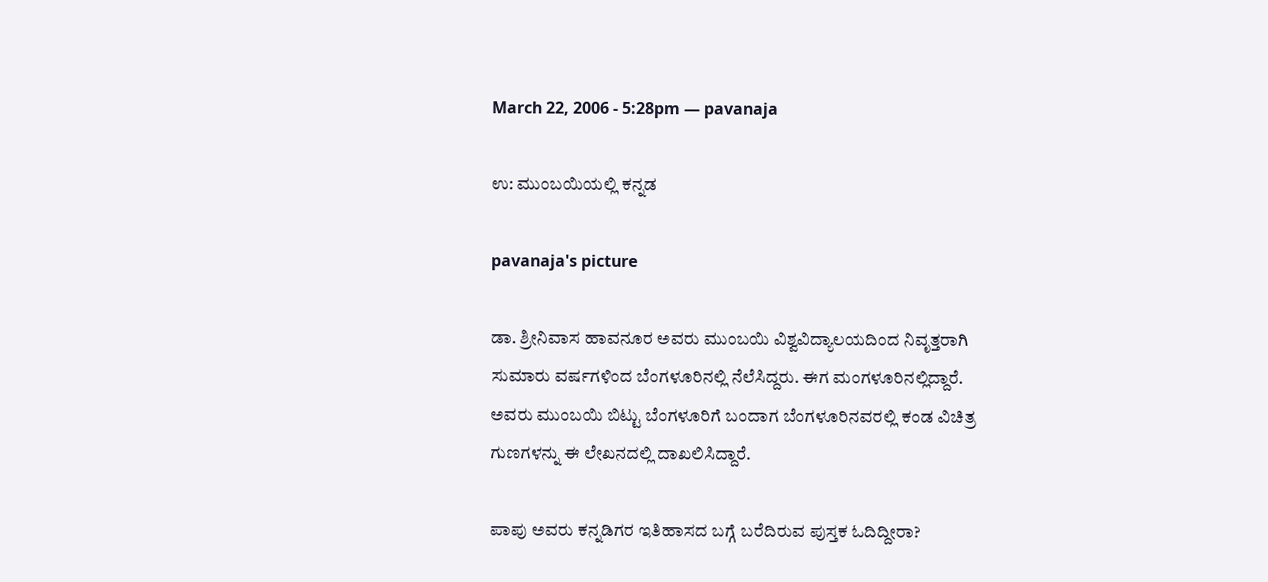March 22, 2006 - 5:28pm — pavanaja

ಉ: ಮುಂಬಯಿಯಲ್ಲಿ ಕನ್ನಡ

pavanaja's picture

ಡಾ. ಶ್ರೀನಿವಾಸ ಹಾವನೂರ ಅವರು ಮುಂಬಯಿ ವಿಶ್ವವಿದ್ಯಾಲಯದಿಂದ ನಿವೃತ್ತರಾಗಿ ಸುಮಾರು ವರ್ಷಗಳಿಂದ ಬೆಂಗಳೂರಿನಲ್ಲಿ ನೆಲೆಸಿದ್ದರು. ಈಗ ಮಂಗಳೂರಿನಲ್ಲಿದ್ದಾರೆ. ಅವರು ಮುಂಬಯಿ ಬಿಟ್ಟು ಬೆಂಗಳೂರಿಗೆ ಬಂದಾಗ ಬೆಂಗಳೂರಿನವರಲ್ಲಿ ಕಂಡ ವಿಚಿತ್ರ ಗುಣಗಳನ್ನು ಈ ಲೇಖನದಲ್ಲಿ ದಾಖಲಿಸಿದ್ದಾರೆ.

ಪಾಪು ಅವರು ಕನ್ನಡಿಗರ ಇತಿಹಾಸದ ಬಗ್ಗೆ ಬರೆದಿರುವ ಪುಸ್ತಕ ಓದಿದ್ದೀರಾ?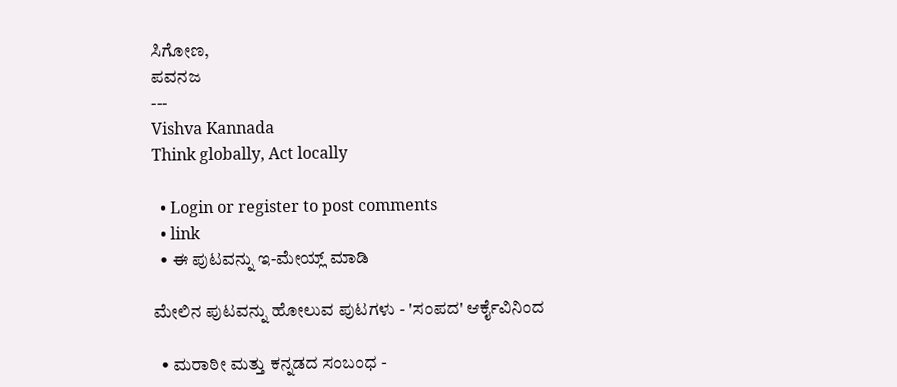ಸಿಗೋಣ,
ಪವನಜ
---
Vishva Kannada
Think globally, Act locally

  • Login or register to post comments
  • link
  • ಈ ಪುಟವನ್ನು ಇ-ಮೇಯ್ಲ್ ಮಾಡಿ

ಮೇಲಿನ ಪುಟವನ್ನು ಹೋಲುವ ಪುಟಗಳು - 'ಸಂಪದ' ಆರ್ಕೈವಿನಿಂದ

  • ಮರಾಠೀ ಮತ್ತು ಕನ್ನಡದ ಸಂಬಂಧ -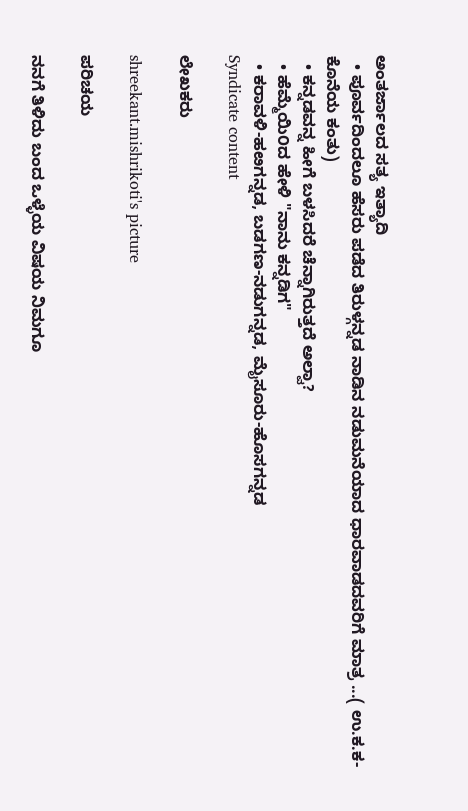ಅಂತರ್ಜಾಲದ ಸತ್ಯ ಇತ್ಯಾದಿ
  • ಪೂರ್ವದಿಂದಲೂ ಹೆಸರು ಪಡೆದ ತಿರುಳ್ಗನ್ನಡ ನಾಡಿನ ನಡುಮನೆಯಾದ ಧಾರವಾಡದವರಿಗೆ ಮಾತ್ರ ...( ಉ.ಕ.ಕ-ಕೊನೆಯ ಕಂತು)
  • ಕನ್ನಡವನ್ನ ಹೀಗೆ ಬಳಸಿದರೆ ಚೆನ್ನಾಗಿರುತ್ತದೆ ಅಲ್ವಾ?
  • ಹೆಮ್ಮೆಯಿ೦ದ ಹೇಳಿ "ನಾನು ಕನ್ನಡಿಗ"
  • ಕರಾವಳಿ-ಹೞಗನ್ನಡ, ಬಡಗಣ-ನಡುಗನ್ನಡ, ಮೈಸೂರು-ಹೊಸಗನ್ನಡ
Syndicate content

ಲೇಖಕರು

shreekant.mishrikoti's picture

ಪರಿಚಯ

ನನಗೆ ತಿಳಿದು ಬಂದ ಒಳ್ಳೆಯ ವಿಷಯ ನಿಮಗೂ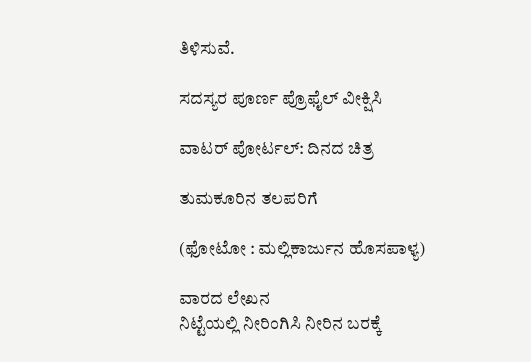ತಿಳಿಸುವೆ.

ಸದಸ್ಯರ ಪೂರ್ಣ ಪ್ರೊಫೈಲ್ ವೀಕ್ಷಿಸಿ

ವಾಟರ್ ಪೋರ್ಟಲ್: ದಿನದ ಚಿತ್ರ

ತುಮಕೂರಿನ ತಲಪರಿಗೆ

(ಫೋಟೋ : ಮಲ್ಲಿಕಾರ್ಜುನ ಹೊಸಪಾಳ್ಯ)

ವಾರದ ಲೇಖನ
ನಿಟ್ಟೆಯಲ್ಲಿ ನೀರಿಂಗಿಸಿ ನೀರಿನ ಬರಕ್ಕೆ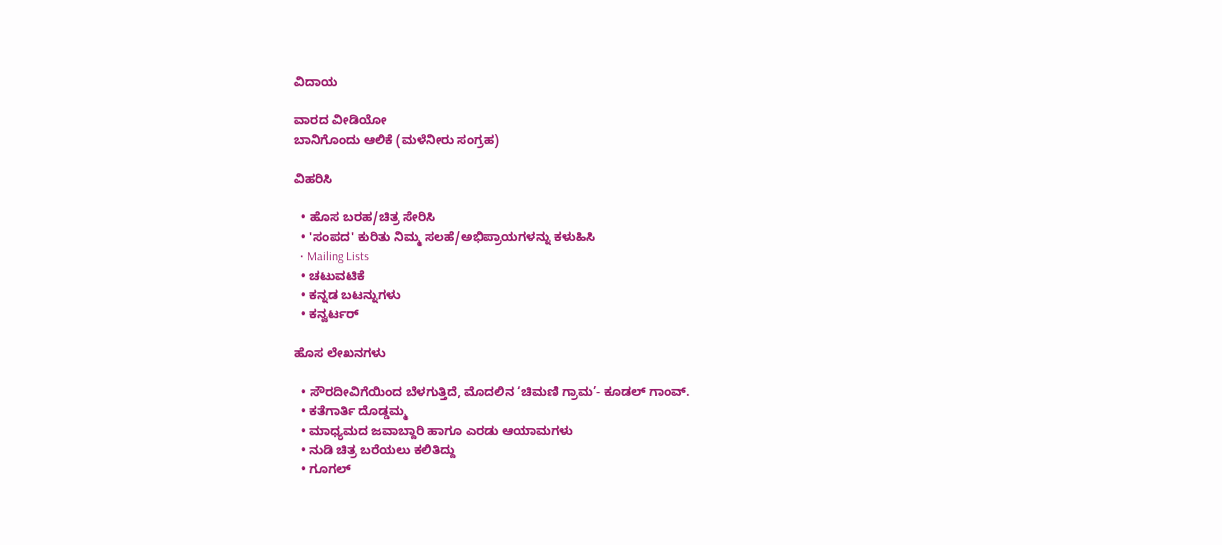ವಿದಾಯ

ವಾರದ ವೀಡಿಯೋ
ಬಾನಿಗೊಂದು ಆಲಿಕೆ (ಮಳೆನೀರು ಸಂಗ್ರಹ)

ವಿಹರಿಸಿ

  • ಹೊಸ ಬರಹ/ಚಿತ್ರ ಸೇರಿಸಿ
  • 'ಸಂಪದ' ಕುರಿತು ನಿಮ್ಮ ಸಲಹೆ/ಅಭಿಪ್ರಾಯಗಳನ್ನು ಕಳುಹಿಸಿ
  • Mailing Lists
  • ಚಟುವಟಿಕೆ
  • ಕನ್ನಡ ಬಟನ್ನುಗಳು
  • ಕನ್ವರ್ಟರ್

ಹೊಸ ಲೇಖನಗಳು

  • ಸೌರದೀವಿಗೆಯಿಂದ ಬೆಳಗುತ್ತಿದೆ, ಮೊದಲಿನ ‘ಚಿಮಣಿ ಗ್ರಾಮ’- ಕೂಡಲ್ ಗಾಂವ್.
  • ಕತೆಗಾರ್ತಿ ದೊಡ್ಡಮ್ಮ
  • ಮಾಧ್ಯಮದ ಜವಾಬ್ದಾರಿ ಹಾಗೂ ಎರಡು ಆಯಾಮಗಳು
  • ನುಡಿ ಚಿತ್ರ ಬರೆಯಲು ಕಲಿತಿದ್ದು
  • ಗೂಗಲ್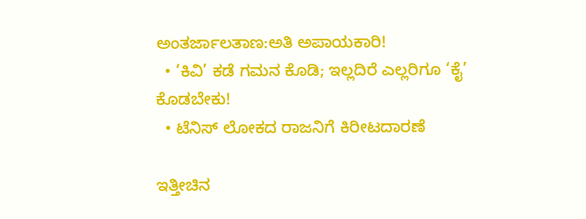ಅಂತರ್ಜಾಲತಾಣ:ಅತಿ ಅಪಾಯಕಾರಿ!
  • ‘ಕಿವಿ’ ಕಡೆ ಗಮನ ಕೊಡಿ; ಇಲ್ಲದಿರೆ ಎಲ್ಲರಿಗೂ ‘ಕೈ’ ಕೊಡಬೇಕು!
  • ಟೆನಿಸ್ ಲೋಕದ ರಾಜನಿಗೆ ಕಿರೀಟದಾರಣೆ

ಇತ್ತೀಚಿನ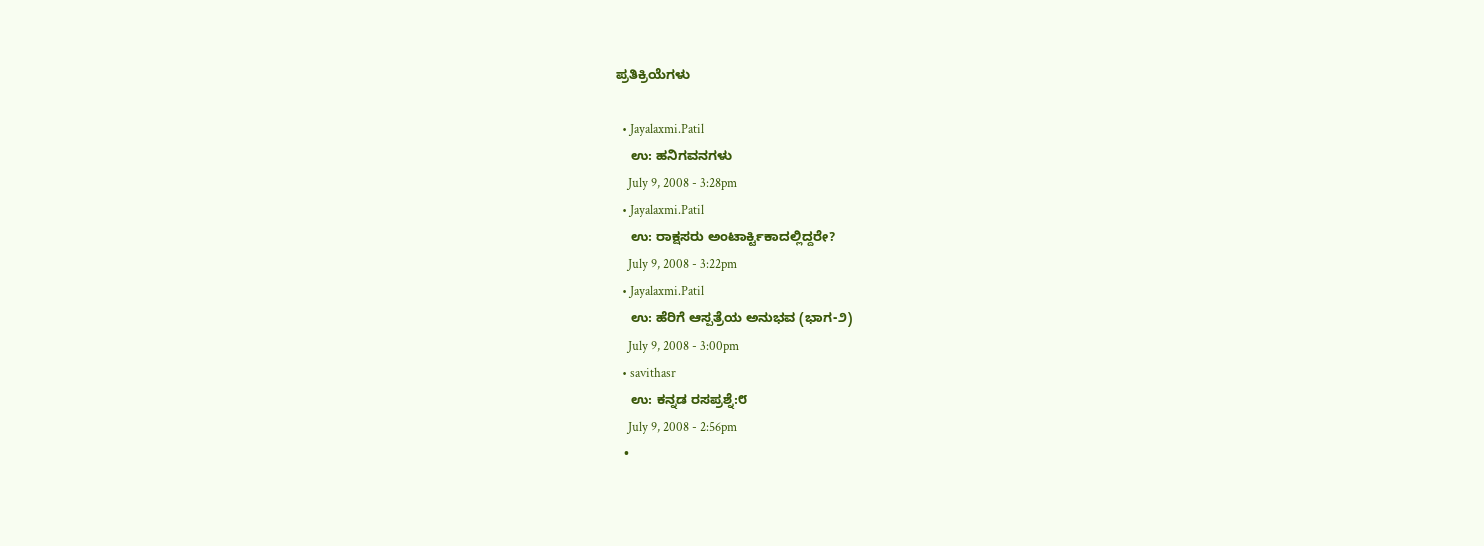ಪ್ರತಿಕ್ರಿಯೆಗಳು

  • Jayalaxmi.Patil
    ಉ: ಹನಿಗವನಗಳು
    July 9, 2008 - 3:28pm
  • Jayalaxmi.Patil
    ಉ: ರಾಕ್ಷಸರು ಅಂಟಾರ್ಕ್ಟಿಕಾದಲ್ಲಿದ್ದರೇ?
    July 9, 2008 - 3:22pm
  • Jayalaxmi.Patil
    ಉ: ಹೆರಿಗೆ ಆಸ್ಪತ್ರೆಯ ಅನುಭವ (ಭಾಗ-೨)
    July 9, 2008 - 3:00pm
  • savithasr
    ಉ: ಕನ್ನಡ ರಸಪ್ರಶ್ನೆ:೮
    July 9, 2008 - 2:56pm
  •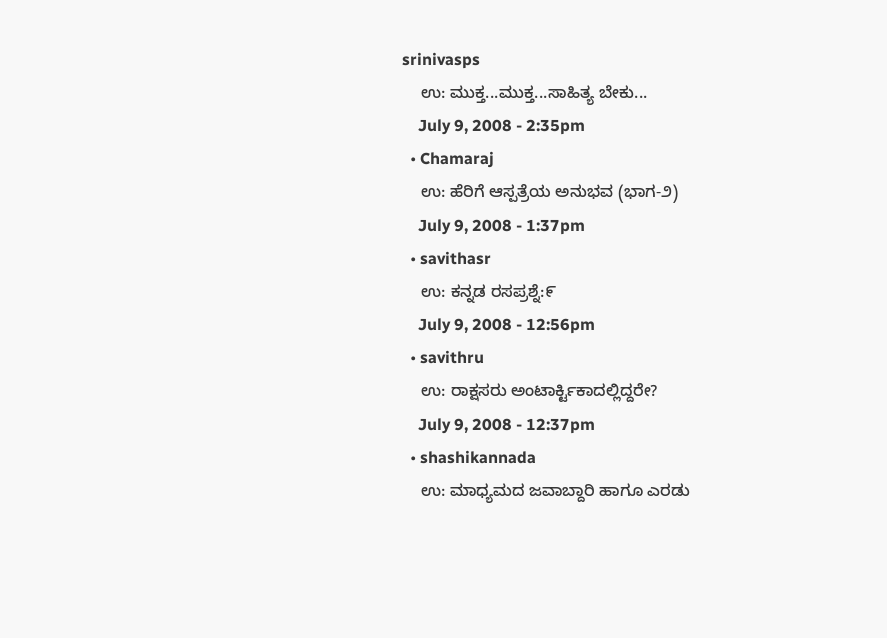srinivasps
    ಉ: ಮುಕ್ತ...ಮುಕ್ತ...ಸಾಹಿತ್ಯ ಬೇಕು...
    July 9, 2008 - 2:35pm
  • Chamaraj
    ಉ: ಹೆರಿಗೆ ಆಸ್ಪತ್ರೆಯ ಅನುಭವ (ಭಾಗ-೨)
    July 9, 2008 - 1:37pm
  • savithasr
    ಉ: ಕನ್ನಡ ರಸಪ್ರಶ್ನೆ:೯
    July 9, 2008 - 12:56pm
  • savithru
    ಉ: ರಾಕ್ಷಸರು ಅಂಟಾರ್ಕ್ಟಿಕಾದಲ್ಲಿದ್ದರೇ?
    July 9, 2008 - 12:37pm
  • shashikannada
    ಉ: ಮಾಧ್ಯಮದ ಜವಾಬ್ದಾರಿ ಹಾಗೂ ಎರಡು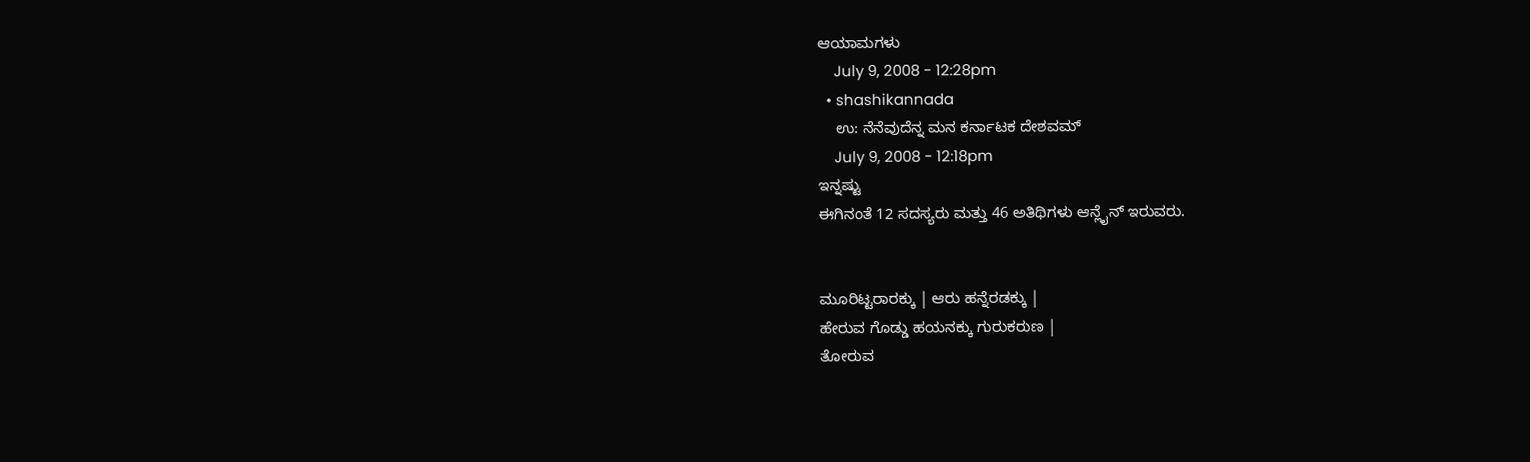ಆಯಾಮಗಳು
    July 9, 2008 - 12:28pm
  • shashikannada
    ಉ: ನೆನೆವುದೆನ್ನ ಮನ ಕರ್ನಾಟಕ ದೇಶವಮ್
    July 9, 2008 - 12:18pm
ಇನ್ನಷ್ಟು
ಈಗಿನಂತೆ 12 ಸದಸ್ಯರು ಮತ್ತು 46 ಅತಿಥಿಗಳು ಆನ್ಲೈನ್ ಇರುವರು.


ಮೂರಿಟ್ಟರಾರಕ್ಕು | ಆರು ಹನ್ನೆರಡಕ್ಕು |
ಹೇರುವ ಗೊಡ್ಡು ಹಯನಕ್ಕು ಗುರುಕರುಣ |
ತೋರುವ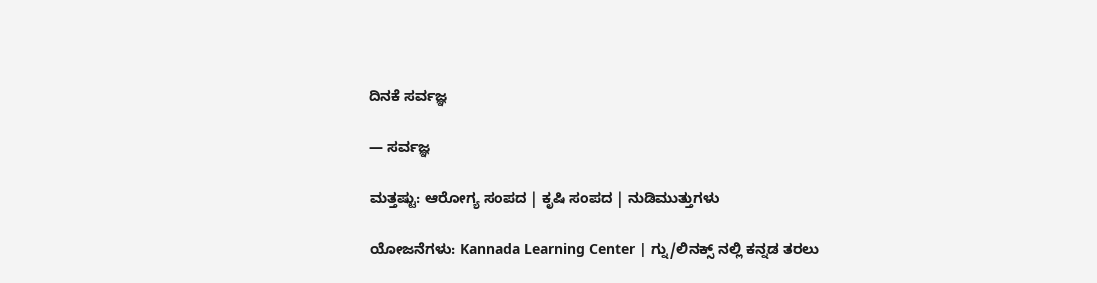ದಿನಕೆ ಸರ್ವಜ್ಞ

— ಸರ್ವಜ್ಞ

ಮತ್ತಷ್ಟು: ಆರೋಗ್ಯ ಸಂಪದ | ಕೃಷಿ ಸಂಪದ | ನುಡಿಮುತ್ತುಗಳು

ಯೋಜನೆಗಳು: Kannada Learning Center | ಗ್ನು/ಲಿನಕ್ಸ್ ನಲ್ಲಿ ಕನ್ನಡ ತರಲು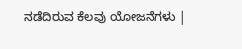ನಡೆದಿರುವ ಕೆಲವು ಯೋಜನೆಗಳು |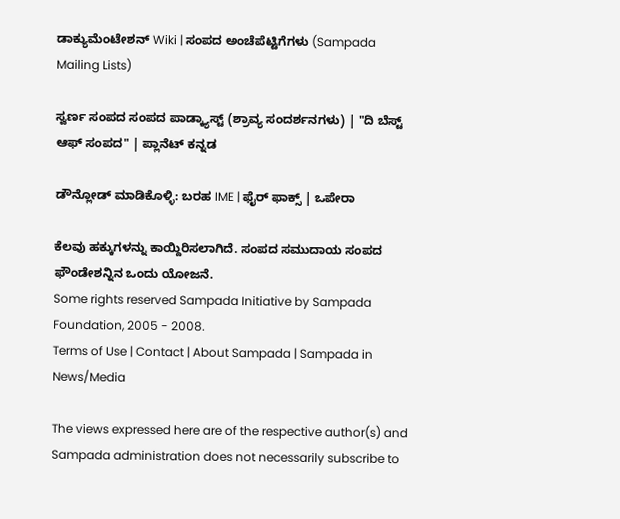ಡಾಕ್ಯುಮೆಂಟೇಶನ್ Wiki | ಸಂಪದ ಅಂಚೆಪೆಟ್ಟಿಗೆಗಳು (Sampada Mailing Lists)

ಸ್ವರ್ಣ ಸಂಪದ ಸಂಪದ ಪಾಡ್ಕ್ಯಾಸ್ಟ್ (ಶ್ರಾವ್ಯ ಸಂದರ್ಶನಗಳು) | "ದಿ ಬೆಸ್ಟ್ ಆಫ್ ಸಂಪದ" | ಪ್ಲಾನೆಟ್ ಕನ್ನಡ

ಡೌನ್ಲೋಡ್ ಮಾಡಿಕೊಳ್ಳಿ: ಬರಹ IME | ಫೈರ್ ಫಾಕ್ಸ್ | ಒಪೇರಾ

ಕೆಲವು ಹಕ್ಕುಗಳನ್ನು ಕಾಯ್ದಿರಿಸಲಾಗಿದೆ. ಸಂಪದ ಸಮುದಾಯ ಸಂಪದ ಫೌಂಡೇಶನ್ನಿನ ಒಂದು ಯೋಜನೆ.
Some rights reserved Sampada Initiative by Sampada Foundation, 2005 - 2008.
Terms of Use | Contact | About Sampada | Sampada in News/Media

The views expressed here are of the respective author(s) and Sampada administration does not necessarily subscribe to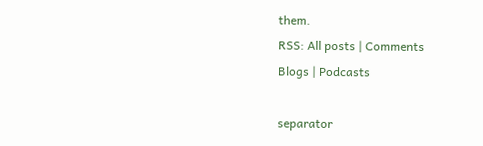them.
RSS: All posts | Comments
Blogs | Podcasts

separator